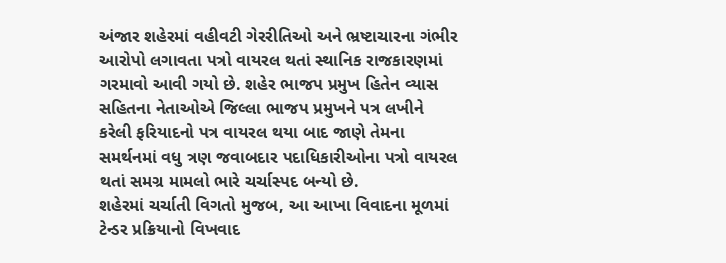અંજાર શહેરમાં વહીવટી ગેરરીતિઓ અને ભ્રષ્ટાચારના ગંભીર આરોપો લગાવતા પત્રો વાયરલ થતાં સ્થાનિક રાજકારણમાં ગરમાવો આવી ગયો છે. શહેર ભાજપ પ્રમુખ હિતેન વ્યાસ સહિતના નેતાઓએ જિલ્લા ભાજપ પ્રમુખને પત્ર લખીને કરેલી ફરિયાદનો પત્ર વાયરલ થયા બાદ જાણે તેમના સમર્થનમાં વધુ ત્રણ જવાબદાર પદાધિકારીઓના પત્રો વાયરલ થતાં સમગ્ર મામલો ભારે ચર્ચાસ્પદ બન્યો છે.
શહેરમાં ચર્ચાતી વિગતો મુજબ, આ આખા વિવાદના મૂળમાં ટેન્ડર પ્રક્રિયાનો વિખવાદ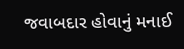જવાબદાર હોવાનું મનાઈ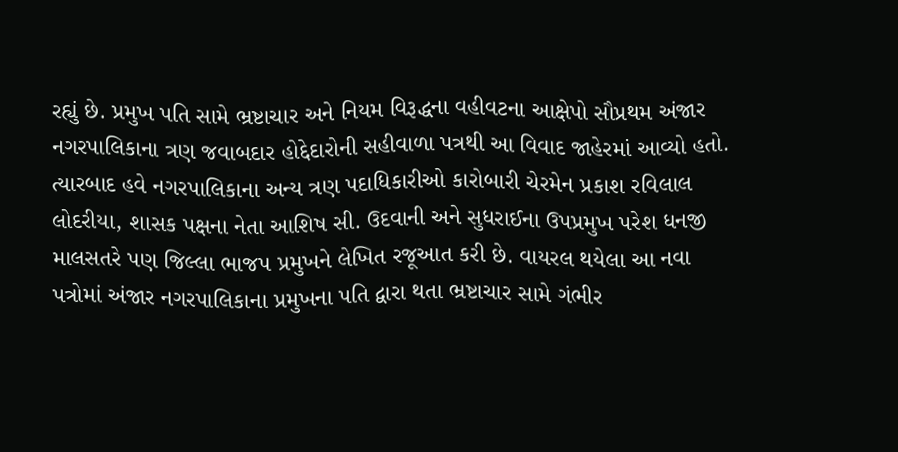રહ્યું છે. પ્રમુખ પતિ સામે ભ્રષ્ટાચાર અને નિયમ વિરૂદ્ધના વહીવટના આક્ષેપો સૌપ્રથમ અંજાર નગરપાલિકાના ત્રણ જવાબદાર હોદ્દેદારોની સહીવાળા પત્રથી આ વિવાદ જાહેરમાં આવ્યો હતો. ત્યારબાદ હવે નગરપાલિકાના અન્ય ત્રણ પદાધિકારીઓ કારોબારી ચેરમેન પ્રકાશ રવિલાલ લોદરીયા, શાસક પક્ષના નેતા આશિષ સી. ઉદવાની અને સુધરાઈના ઉપપ્રમુખ પરેશ ધનજી માલસતરે પણ જિલ્લા ભાજપ પ્રમુખને લેખિત રજૂઆત કરી છે. વાયરલ થયેલા આ નવા પત્રોમાં અંજાર નગરપાલિકાના પ્રમુખના પતિ દ્વારા થતા ભ્રષ્ટાચાર સામે ગંભીર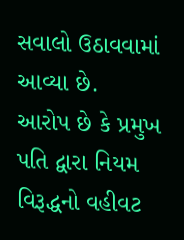સવાલો ઉઠાવવામાં આવ્યા છે.
આરોપ છે કે પ્રમુખ પતિ દ્વારા નિયમ વિરૂદ્ધનો વહીવટ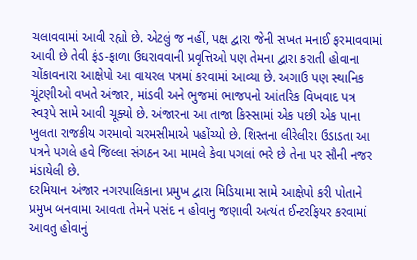ચલાવવામાં આવી રહ્યો છે. એટલું જ નહીં, પક્ષ દ્વારા જેની સખત મનાઈ ફરમાવવામાં આવી છે તેવી ફંડ-ફાળા ઉઘરાવવાની પ્રવૃત્તિઓ પણ તેમના દ્વારા કરાતી હોવાના ચોંકાવનારા આક્ષેપો આ વાયરલ પત્રમાં કરવામાં આવ્યા છે. અગાઉ પણ સ્થાનિક ચૂંટણીઓ વખતે અંજાર, માંડવી અને ભુજમાં ભાજપનો આંતરિક વિખવાદ પત્ર સ્વરૂપે સામે આવી ચૂક્યો છે. અંજારના આ તાજા કિસ્સામાં એક પછી એક પાના ખુલતા રાજકીય ગરમાવો ચરમસીમાએ પહોંચ્યો છે. શિસ્તના લીરેલીરા ઉડાડતા આ પત્રને પગલે હવે જિલ્લા સંગઠન આ મામલે કેવા પગલાં ભરે છે તેના પર સૌની નજર મંડાયેલી છે.
દરમિયાન અંજાર નગરપાલિકાના પ્રમુખ દ્વારા મિડિયામા સામે આક્ષેપો કરી પોતાને પ્રમુખ બનવામા આવતા તેમને પસંદ ન હોવાનુ જણાવી અત્યંત ઈન્ટરફિયર કરવામાં આવતુ હોવાનું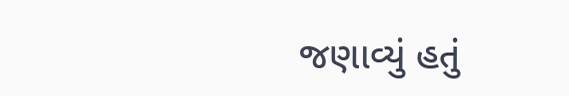જણાવ્યું હતું